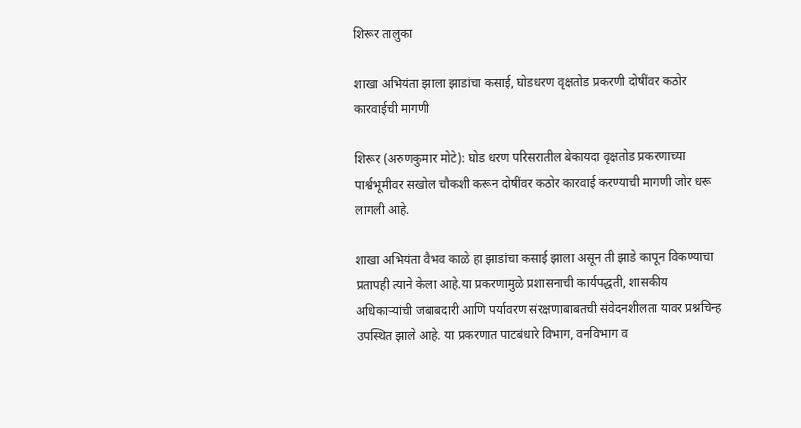शिरूर तालुका

शाखा अभियंता झाला झाडांचा कसाई, घोडधरण वृक्षतोड प्रकरणी दोषींवर कठोर कारवाईची मागणी

शिरूर (अरुणकुमार मोटे): घोड धरण परिसरातील बेकायदा वृक्षतोड प्रकरणाच्या पार्श्वभूमीवर सखोल चौकशी करून दोषींवर कठोर कारवाई करण्याची मागणी जोर धरू लागली आहे.

शाखा अभियंता वैभव काळे हा झाडांचा कसाई झाला असून ती झाडे कापून विकण्याचा प्रतापही त्याने केला आहे.या प्रकरणामुळे प्रशासनाची कार्यपद्धती, शासकीय अधिकाऱ्यांची जबाबदारी आणि पर्यावरण संरक्षणाबाबतची संवेदनशीलता यावर प्रश्नचिन्ह उपस्थित झाले आहे. या प्रकरणात पाटबंधारे विभाग, वनविभाग व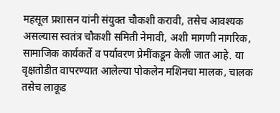महसूल प्रशासन यांनी संयुक्त चौकशी करावी, तसेच आवश्यक असल्यास स्वतंत्र चौकशी समिती नेमावी, अशी मागणी नागरिक, सामाजिक कार्यकर्ते व पर्यावरण प्रेमींकडून केली जात आहे. या वृक्षतोडीत वापरण्यात आलेल्या पोकलेन मशिनचा मालक, चालक तसेच लाकूड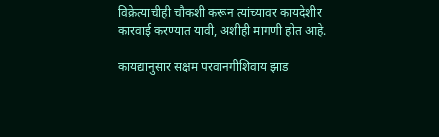विक्रेत्याचीही चौकशी करून त्यांच्यावर कायदेशीर कारवाई करण्यात यावी, अशीही मागणी होत आहे.

कायद्यानुसार सक्षम परवानगीशिवाय झाड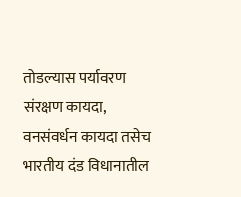तोडल्यास पर्यावरण संरक्षण कायदा, वनसंवर्धन कायदा तसेच भारतीय दंड विधानातील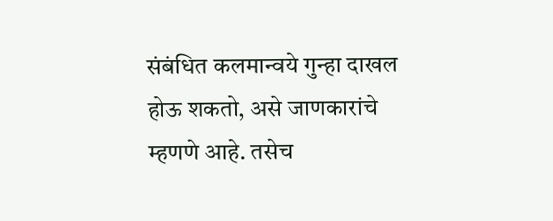संबंधित कलमान्वये गुन्हा दाखल होऊ शकतो, असे जाणकारांचे म्हणणे आहे. तसेच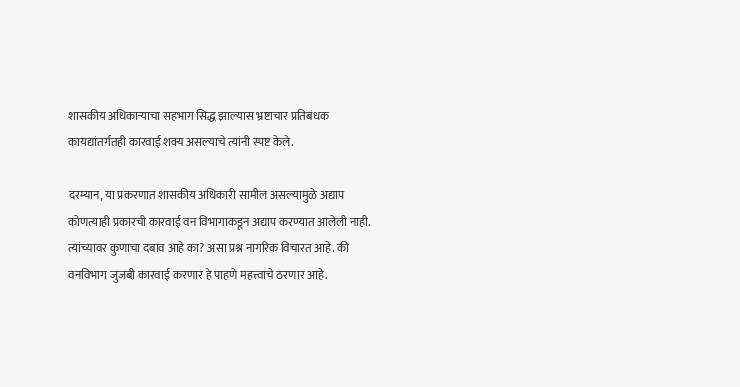शासकीय अधिकाऱ्याचा सहभाग सिद्ध झाल्यास भ्रष्टाचार प्रतिबंधक कायद्यांतर्गतही कारवाई शक्य असल्याचे त्यांनी स्पष्ट केले.

दरम्यान, या प्रकरणात शासकीय अधिकारी सामील असल्यामुळे अद्याप कोणत्याही प्रकारची कारवाई वन विभागाकडून अद्याप करण्यात आलेली नाही. त्यांच्यावर कुणाचा दबाव आहे का? असा प्रश्न नागरिक विचारत आहे. की वनविभाग जुजबी कारवाई करणार हे पाहणे महत्त्वाचे ठरणार आहे.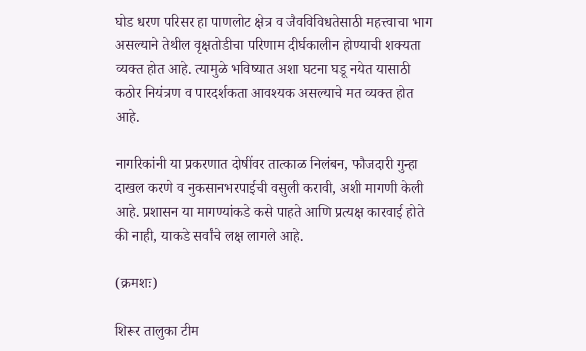घोड धरण परिसर हा पाणलोट क्षेत्र व जैवविविधतेसाठी महत्त्वाचा भाग असल्याने तेथील वृक्षतोडीचा परिणाम दीर्घकालीन होण्याची शक्यता व्यक्त होत आहे. त्यामुळे भविष्यात अशा घटना घडू नयेत यासाठी कठोर नियंत्रण व पारदर्शकता आवश्यक असल्याचे मत व्यक्त होत आहे.

नागरिकांनी या प्रकरणात दोषींवर तात्काळ निलंबन, फौजदारी गुन्हा दाखल करणे व नुकसानभरपाईची वसुली करावी, अशी मागणी केली आहे. प्रशासन या मागण्यांकडे कसे पाहते आणि प्रत्यक्ष कारवाई होते की नाही, याकडे सर्वांचे लक्ष लागले आहे.

(क्रमशः)

शिरूर तालुका टीम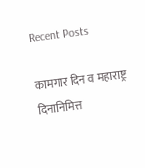Recent Posts

कामगार दिन व महाराष्ट्र दिनानिमित्त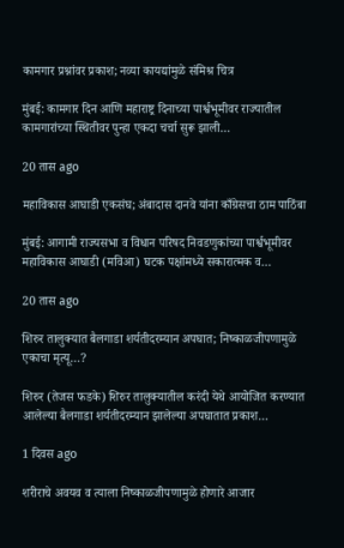कामगार प्रश्नांवर प्रकाश; नव्या कायद्यांमुळे संमिश्र चित्र

मुंबई: कामगार दिन आणि महाराष्ट्र दिनाच्या पार्श्वभूमीवर राज्यातील कामगारांच्या स्थितीवर पुन्हा एकदा चर्चा सुरू झाली…

20 तास ago

महाविकास आघाडी एकसंघ; अंबादास दानवे यांना काँग्रेसचा ठाम पाठिंबा

मुंबई: आगामी राज्यसभा व विधान परिषद निवडणुकांच्या पार्श्वभूमीवर महाविकास आघाडी (मविआ) घटक पक्षांमध्ये सकारात्मक व…

20 तास ago

शिरुर तालुक्यात बैलगाडा शर्यतीदरम्यान अपघात; निष्काळजीपणामुळे एकाचा मृत्यू…?

शिरुर (तेजस फडके) शिरुर तालुक्यातील करंदी येथे आयोजित करण्यात आलेल्या बैलगाडा शर्यतीदरम्यान झालेल्या अपघातात प्रकाश…

1 दिवस ago

शरीराचे अवयव व त्याला निष्काळजीपणामुळे होणारे आजार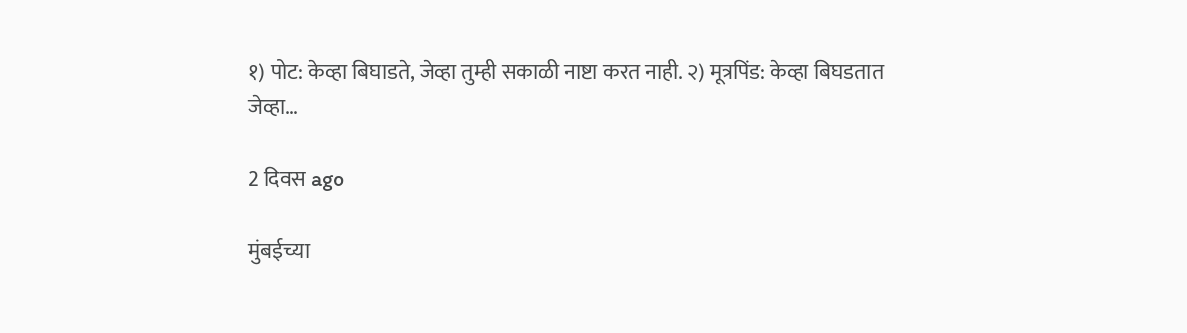१) पोट: केव्हा बिघाडते, जेव्हा तुम्ही सकाळी नाष्टा करत नाही. २) मूत्रपिंड: केव्हा बिघडतात जेव्हा…

2 दिवस ago

मुंबईच्या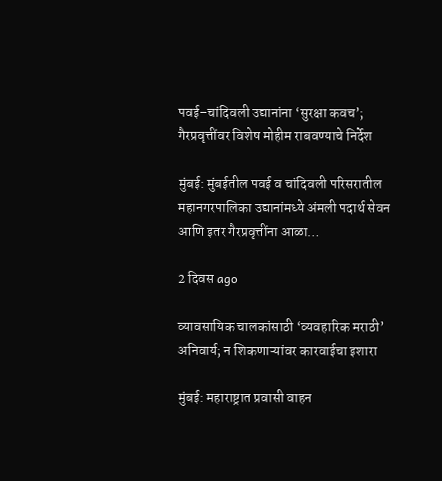पवई–चांदिवली उद्यानांना ‘सुरक्षा कवच’; गैरप्रवृत्तींवर विशेष मोहीम राबवण्याचे निर्देश

मुंबई: मुंबईतील पवई व चांदिवली परिसरातील महानगरपालिका उद्यानांमध्ये अंमली पदार्थ सेवन आणि इतर गैरप्रवृत्तींना आळा…

2 दिवस ago

व्यावसायिक चालकांसाठी ‘व्यवहारिक मराठी’ अनिवार्य; न शिकणाऱ्यांवर कारवाईचा इशारा

मुंबई: महाराष्ट्रात प्रवासी वाहन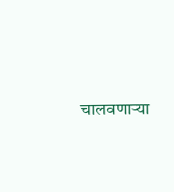चालवणाऱ्या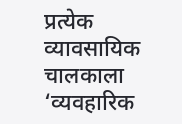प्रत्येक व्यावसायिक चालकाला ‘व्यवहारिक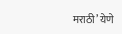मराठी’ येणे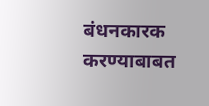बंधनकारक करण्याबाबत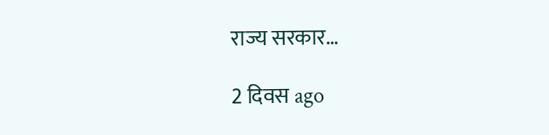राज्य सरकार…

2 दिवस ago